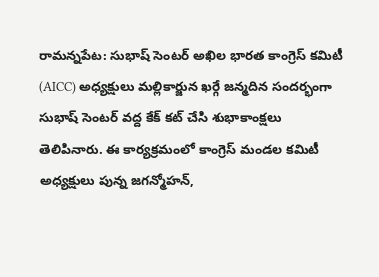రామన్నపేట: సుభాష్ సెంటర్ అఖిల భారత కాంగ్రెస్ కమిటీ (AICC) అధ్యక్షులు మల్లికార్జున ఖర్గే జన్మదిన సందర్భంగా సుభాష్ సెంటర్ వద్ద కేక్ కట్ చేసి శుభాకాంక్షలు తెలిపినారు. ఈ కార్యక్రమంలో కాంగ్రెస్ మండల కమిటీ అధ్యక్షులు పున్న జగన్మోహన్,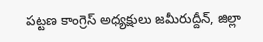పట్టణ కాంగ్రెస్ అధ్యక్షులు జమీరుద్దీన్, జిల్లా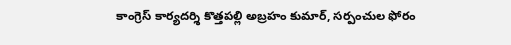కాంగ్రెస్ కార్యదర్శి కొత్తపల్లి అబ్రహం కుమార్, సర్పంచుల ఫోరం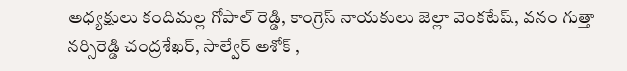అధ్యక్షులు కందిమల్ల గోపాల్ రెడ్డి, కాంగ్రెస్ నాయకులు జెల్లా వెంకటేష్, వనం గుత్తా నర్సిరెడ్డి చంద్రశేఖర్, సాల్వేర్ అశోక్ ,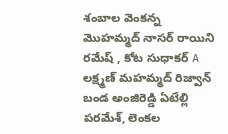శంబాల వెంకన్న మొహమ్మద్ నాసర్ రాయిని రమేష్ , కోట సుధాకర్ A లక్ష్మణ్ మహమ్మద్ రిజ్వాన్ బండ అంజిరెడ్డి ఏటేల్లి పరమేశ్, లెంకల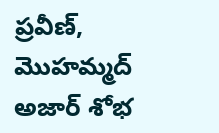ప్రవీణ్, మొహమ్మద్ అజార్ శోభ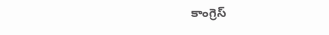కాంగ్రెస్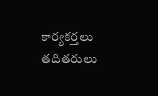కార్యకర్తలు తదితరులు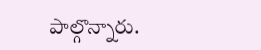పాల్గొన్నారు.